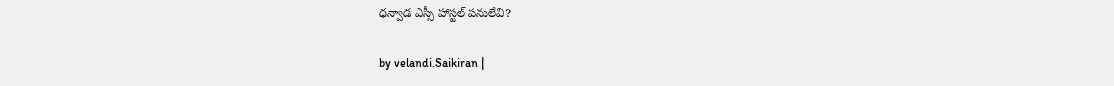ధన్వాడ ఎస్సీ హాస్టల్ పనులేవి?

by velandi.Saikiran |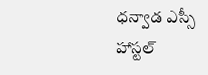ధన్వాడ ఎస్సీ హాస్టల్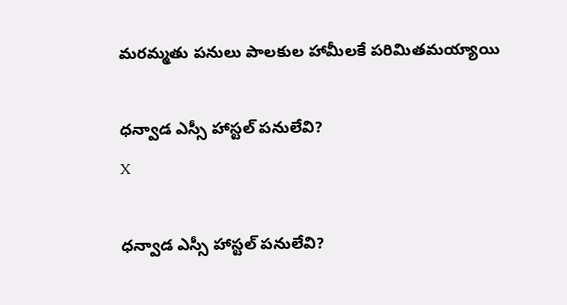మరమ్మతు పనులు పాలకుల హామీలకే పరిమితమయ్యాయి

ధన్వాడ ఎస్సీ హాస్టల్ పనులేవి?
X

ధన్వాడ ఎస్సీ హాస్టల్ పనులేవి?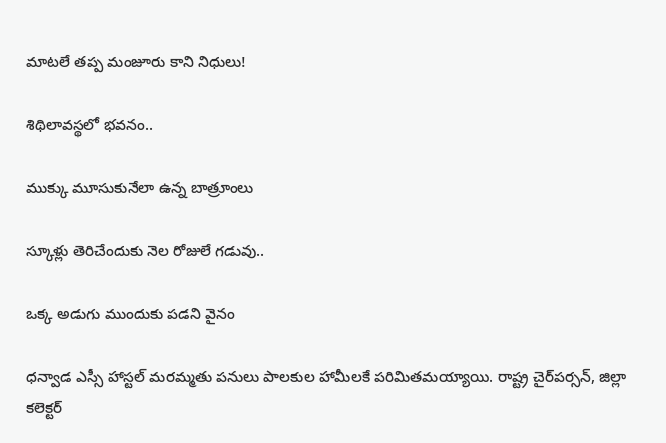మాటలే తప్ప మంజూరు కాని నిధులు!

శిథిలావస్థలో భవనం..

ముక్కు మూసుకునేలా ఉన్న బాత్రూంలు

స్కూళ్లు తెరిచేందుకు నెల రోజులే గడువు..

ఒక్క అడుగు ముందుకు పడని వైనం

ధన్వాడ ఎస్సీ హాస్టల్ మరమ్మతు పనులు పాలకుల హామీలకే పరిమితమయ్యాయి. రాష్ట్ర చైర్‌పర్సన్, జిల్లా కలెక్టర్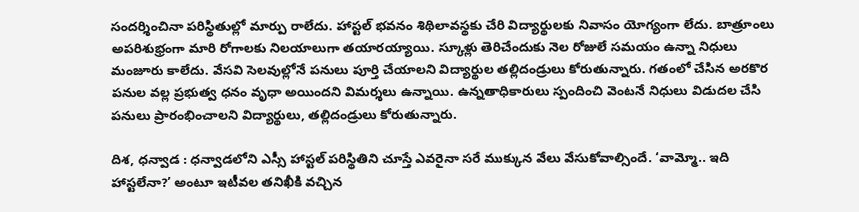సందర్శించినా పరిస్థితుల్లో మార్పు రాలేదు. హాస్టల్ భవనం శిథిలావస్థకు చేరి విద్యార్థులకు నివాసం యోగ్యంగా లేదు. బాత్రూంలు అపరిశుభ్రంగా మారి రోగాలకు నిలయాలుగా తయారయ్యాయి. స్కూళ్లు తెరిచేందుకు నెల రోజులే సమయం ఉన్నా నిధులు మంజూరు కాలేదు. వేసవి సెలవుల్లోనే పనులు పూర్తి చేయాలని విద్యార్థుల తల్లిదండ్రులు కోరుతున్నారు. గతంలో చేసిన అరకొర పనుల వల్ల ప్రభుత్వ ధనం వృధా అయిందని విమర్శలు ఉన్నాయి. ఉన్నతాధికారులు స్పందించి వెంటనే నిధులు విడుదల చేసి పనులు ప్రారంభించాలని విద్యార్థులు, తల్లిదండ్రులు కోరుతున్నారు.

దిశ, ధన్వాడ : ధన్వాడలోని ఎస్సీ హాస్టల్ పరిస్థితిని చూస్తే ఎవరైనా సరే ముక్కున వేలు వేసుకోవాల్సిందే. ‘వామ్మో.. ఇది హాస్టలేనా?’ అంటూ ఇటీవల తనిఖీకి వచ్చిన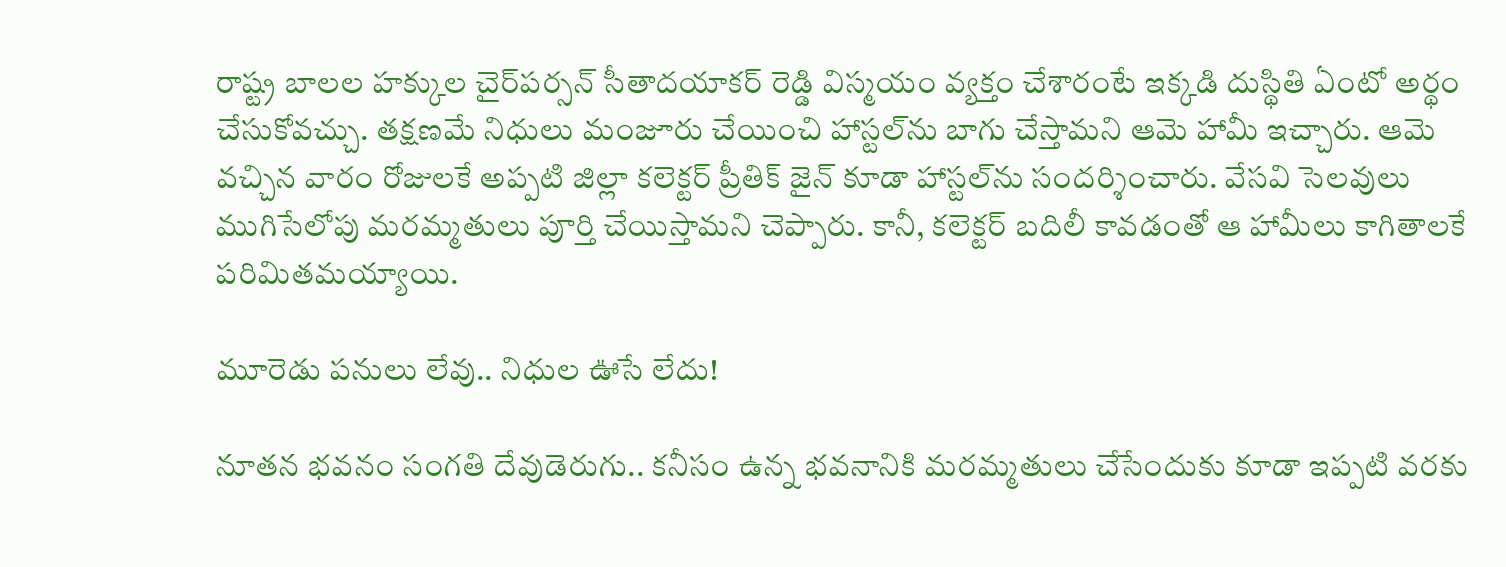రాష్ట్ర బాలల హక్కుల చైర్‌పర్సన్ సీతాదయాకర్ రెడ్డి విస్మయం వ్యక్తం చేశారంటే ఇక్కడి దుస్థితి ఏంటో అర్థం చేసుకోవచ్చు. తక్షణమే నిధులు మంజూరు చేయించి హాస్టల్‌ను బాగు చేస్తామని ఆమె హామీ ఇచ్చారు. ఆమె వచ్చిన వారం రోజులకే అప్పటి జిల్లా కలెక్టర్ ప్రీతిక్ జైన్ కూడా హాస్టల్‌ను సందర్శించారు. వేసవి సెలవులు ముగిసేలోపు మరమ్మతులు పూర్తి చేయిస్తామని చెప్పారు. కానీ, కలెక్టర్ బదిలీ కావడంతో ఆ హామీలు కాగితాలకే పరిమితమయ్యాయి.

మూరెడు పనులు లేవు.. నిధుల ఊసే లేదు!

నూతన భవనం సంగతి దేవుడెరుగు.. కనీసం ఉన్న భవనానికి మరమ్మతులు చేసేందుకు కూడా ఇప్పటి వరకు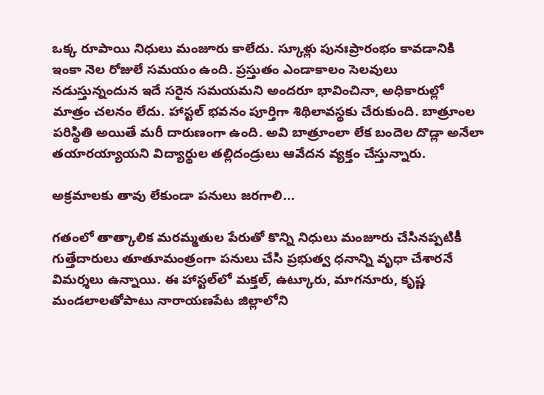ఒక్క రూపాయి నిధులు మంజూరు కాలేదు. స్కూళ్లు పునఃప్రారంభం కావడానికి ఇంకా నెల రోజులే సమయం ఉంది. ప్రస్తుతం ఎండాకాలం సెలవులు నడుస్తున్నందున ఇదే సరైన సమయమని అందరూ భావించినా, అధికారుల్లో మాత్రం చలనం లేదు. హాస్టల్ భవనం పూర్తిగా శిథిలావస్థకు చేరుకుంది. బాత్రూంల పరిస్థితి అయితే మరీ దారుణంగా ఉంది. అవి బాత్రూంలా లేక బందెల దొడ్లా అనేలా తయారయ్యాయని విద్యార్థుల తల్లిదండ్రులు ఆవేదన వ్యక్తం చేస్తున్నారు.

అక్రమాలకు తావు లేకుండా పనులు జరగాలి...

గతంలో తాత్కాలిక మరమ్మతుల పేరుతో కొన్ని నిధులు మంజూరు చేసినప్పటికీ గుత్తేదారులు తూతూమంత్రంగా పనులు చేసి ప్రభుత్వ ధనాన్ని వృధా చేశారనే విమర్శలు ఉన్నాయి. ఈ హాస్టల్‌లో మక్తల్, ఉట్కూరు, మాగనూరు, కృష్ణ మండలాలతోపాటు నారాయణపేట జిల్లాలోని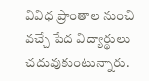వివిధ ప్రాంతాల నుంచి వచ్చే పేద విద్యార్థులు చదువుకుంటున్నారు.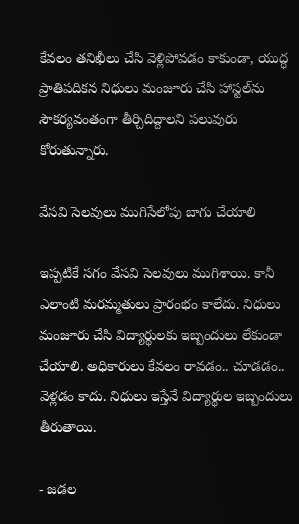కేవలం తనిఖీలు చేసి వెళ్లిపోవడం కాకుండా, యుద్ధ ప్రాతిపదికన నిధులు మంజూరు చేసి హాస్టల్‌ను సౌకర్యవంతంగా తీర్చిదిద్దాలని పలువురు కోరుతున్నారు.

వేసవి సెలవులు ముగిసేలోపు బాగు చేయాలి

ఇప్పటికే సగం వేసవి సెలవులు ముగిశాయి. కానీ ఎలాంటి మరమ్మతులు ప్రారంభం కాలేదు. నిధులు మంజూరు చేసి విద్యార్థులకు ఇబ్బందులు లేకుండా చేయాలి. అధికారులు కేవలం రావడం.. చూడడం.. వెళ్లడం కాదు. నిధులు ఇస్తేనే విద్యార్థుల ఇబ్బందులు తీరుతాయి.

- జడల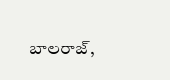బాలరాజ్,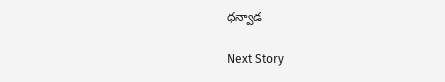ధన్వాడ

Next Story